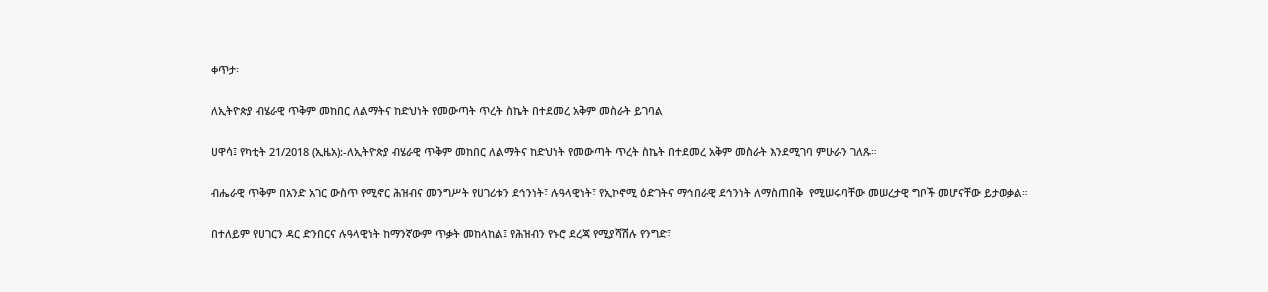ቀጥታ፡

ለኢትዮጵያ ብሄራዊ ጥቅም መከበር ለልማትና ከድህነት የመውጣት ጥረት ስኬት በተደመረ አቅም መስራት ይገባል

ሀዋሳ፤ የካቲት 21/2018 (ኢዜአ):-ለኢትዮጵያ ብሄራዊ ጥቅም መከበር ለልማትና ከድህነት የመውጣት ጥረት ስኬት በተደመረ አቅም መስራት እንደሚገባ ምሁራን ገለጹ።

ብሔራዊ ጥቅም በአንድ አገር ውስጥ የሚኖር ሕዝብና መንግሥት የሀገሪቱን ደኅንነት፣ ሉዓላዊነት፣ የኢኮኖሚ ዕድገትና ማኅበራዊ ደኅንነት ለማስጠበቅ  የሚሠሩባቸው መሠረታዊ ግቦች መሆናቸው ይታወቃል።

በተለይም የሀገርን ዳር ድንበርና ሉዓላዊነት ከማንኛውም ጥቃት መከላከል፤ የሕዝብን የኑሮ ደረጃ የሚያሻሽሉ የንግድ፣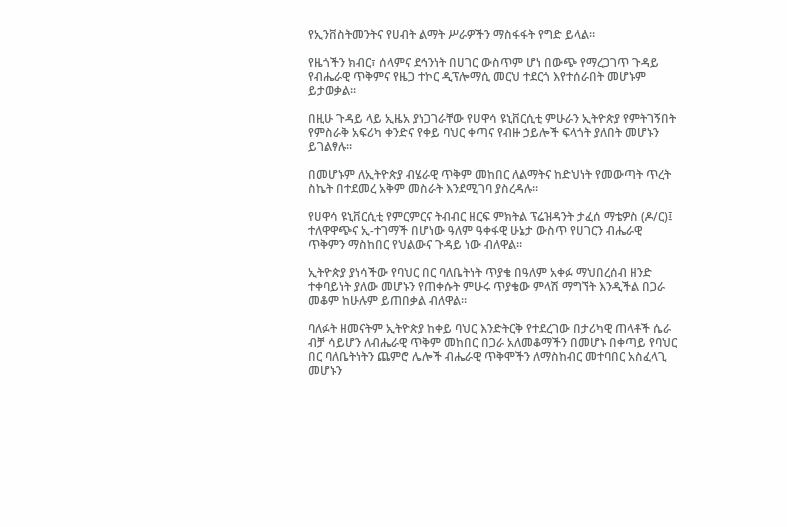የኢንቨስትመንትና የሀብት ልማት ሥራዎችን ማስፋፋት የግድ ይላል።

የዜጎችን ክብር፣ ሰላምና ደኅንነት በሀገር ውስጥም ሆነ በውጭ የማረጋገጥ ጉዳይ የብሔራዊ ጥቅምና የዜጋ ተኮር ዲፕሎማሲ መርህ ተደርጎ እየተሰራበት መሆኑም ይታወቃል።

በዚሁ ጉዳይ ላይ ኢዜአ ያነጋገራቸው የሀዋሳ ዩኒቨርሲቲ ምሁራን ኢትዮጵያ የምትገኝበት የምስራቅ አፍሪካ ቀንድና የቀይ ባህር ቀጣና የብዙ ኃይሎች ፍላጎት ያለበት መሆኑን ይገልፃሉ።

በመሆኑም ለኢትዮጵያ ብሄራዊ ጥቅም መከበር ለልማትና ከድህነት የመውጣት ጥረት ስኬት በተደመረ አቅም መስራት እንደሚገባ ያስረዳሉ።

የሀዋሳ ዩኒቨርሲቲ የምርምርና ትብብር ዘርፍ ምክትል ፕሬዝዳንት ታፈሰ ማቴዎስ (ዶ/ር)፤ ተለዋዋጭና ኢ-ተገማች በሆነው ዓለም ዓቀፋዊ ሁኔታ ውስጥ የሀገርን ብሔራዊ ጥቅምን ማስከበር የህልውና ጉዳይ ነው ብለዋል።

ኢትዮጵያ ያነሳችው የባህር በር ባለቤትነት ጥያቄ በዓለም አቀፉ ማህበረሰብ ዘንድ ተቀባይነት ያለው መሆኑን የጠቀሱት ምሁሩ ጥያቄው ምላሽ ማግኘት እንዲችል በጋራ መቆም ከሁሉም ይጠበቃል ብለዋል።

ባለፉት ዘመናትም ኢትዮጵያ ከቀይ ባህር እንድትርቅ የተደረገው በታሪካዊ ጠላቶች ሴራ ብቻ ሳይሆን ለብሔራዊ ጥቅም መከበር በጋራ አለመቆማችን በመሆኑ በቀጣይ የባህር በር ባለቤትነትን ጨምሮ ሌሎች ብሔራዊ ጥቅሞችን ለማስከብር መተባበር አስፈላጊ መሆኑን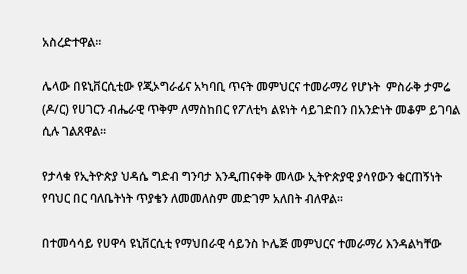አስረድተዋል።

ሌላው በዩኒቨርሲቲው የጂኦግራፊና አካባቢ ጥናት መምህርና ተመራማሪ የሆኑት  ምስራቅ ታምሬ (ዶ/ር) የሀገርን ብሔራዊ ጥቅም ለማስከበር የፖለቲካ ልዩነት ሳይገድበን በአንድነት መቆም ይገባል ሲሉ ገልጸዋል።

የታላቁ የኢትዮጵያ ህዳሴ ግድብ ግንባታ እንዲጠናቀቅ መላው ኢትዮጵያዊ ያሳየውን ቁርጠኝነት የባህር በር ባለቤትነት ጥያቄን ለመመለስም መድገም አለበት ብለዋል።

በተመሳሳይ የሀዋሳ ዩኒቨርሲቲ የማህበራዊ ሳይንስ ኮሌጅ መምህርና ተመራማሪ እንዳልካቸው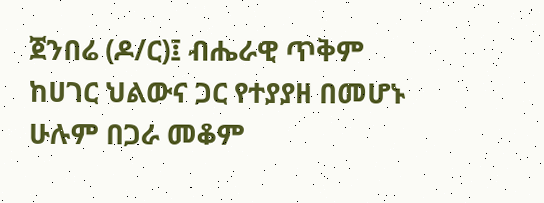ጀንበሬ (ዶ/ር)፤ ብሔራዊ ጥቅም ከሀገር ህልውና ጋር የተያያዘ በመሆኑ ሁሉም በጋራ መቆም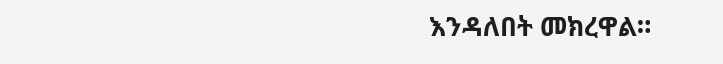እንዳለበት መክረዋል።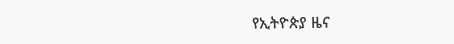የኢትዮጵያ ዜና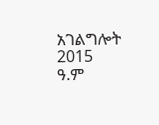አገልግሎት
2015
ዓ.ም